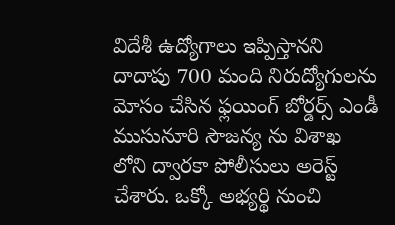విదేశీ ఉద్యోగాలు ఇప్పిస్తానని దాదాపు 700 మంది నిరుద్యోగులను మోసం చేసిన ఫ్లయింగ్ బోర్డర్స్ ఎండీ ముసునూరి సౌజన్య ను విశాఖ లోని ద్వారకా పోలీసులు అరెస్ట్ చేశారు. ఒక్కో అభ్యర్థి నుంచి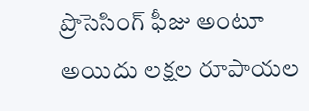ప్రొసెసింగ్ ఫీజు అంటూ అయిదు లక్షల రూపాయల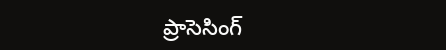ప్రాసెసింగ్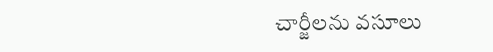చార్జీలను వసూలు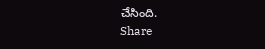చేసింది.
Share